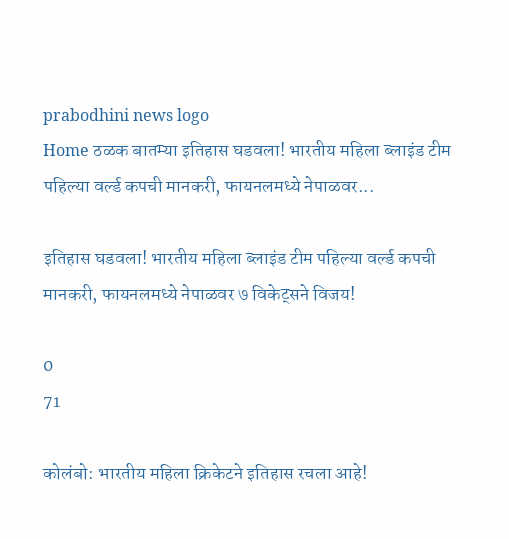prabodhini news logo
Home ठळक बातम्या इतिहास घडवला! भारतीय महिला ब्लाइंड टीम पहिल्या वर्ल्ड कपची मानकरी, फायनलमध्ये नेपाळवर...

इतिहास घडवला! भारतीय महिला ब्लाइंड टीम पहिल्या वर्ल्ड कपची मानकरी, फायनलमध्ये नेपाळवर ७ विकेट्सने विजय!

0
71

कोलंबो: भारतीय महिला क्रिकेटने इतिहास रचला आहे!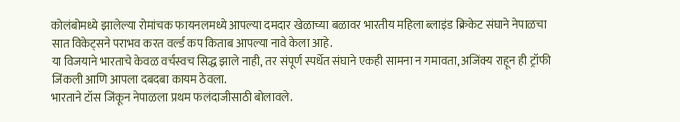कोलंबोमध्ये झालेल्या रोमांचक फायनलमध्ये आपल्या दमदार खेळाच्या बळावर भारतीय महिला ब्लाइंड क्रिकेट संघाने नेपाळचा सात विकेट्सने पराभव करत वर्ल्ड कप किताब आपल्या नावे केला आहे.
या विजयाने भारताचे केवळ वर्चस्वच सिद्ध झाले नाही, तर संपूर्ण स्पर्धेत संघाने एकही सामना न गमावता, अजिंक्य राहून ही ट्रॉफी जिंकली आणि आपला दबदबा कायम ठेवला.
भारताने टॉस जिंकून नेपाळला प्रथम फलंदाजीसाठी बोलावले.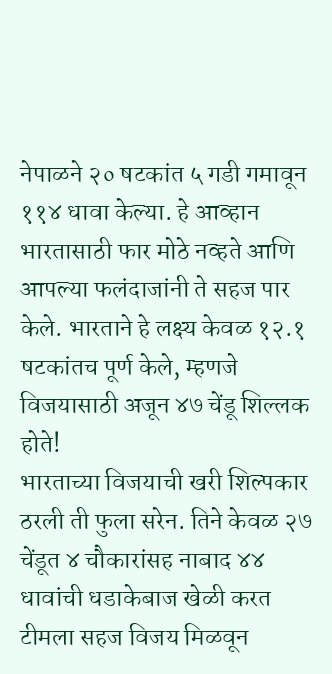नेपाळने २० षटकांत ५ गडी गमावून ११४ धावा केल्या. हे आव्हान भारतासाठी फार मोठे नव्हते आणि आपल्या फलंदाजांनी ते सहज पार केले. भारताने हे लक्ष्य केवळ १२.१ षटकांतच पूर्ण केले, म्हणजे विजयासाठी अजून ४७ चेंडू शिल्लक होते!
भारताच्या विजयाची खरी शिल्पकार ठरली ती फुला सरेन. तिने केवळ २७ चेंडूत ४ चौकारांसह नाबाद ४४ धावांची धडाकेबाज खेळी करत टीमला सहज विजय मिळवून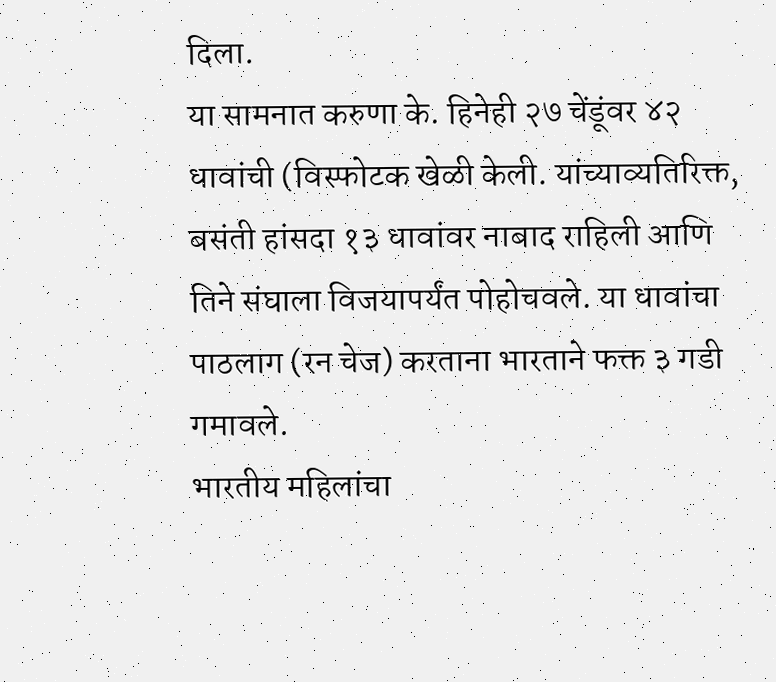दिला.
या सामनात करुणा के. हिनेही २७ चेंडूंवर ४२ धावांची (विस्फोटक खेळी केली. यांच्याव्यतिरिक्त, बसंती हांसदा १३ धावांवर नाबाद राहिली आणि तिने संघाला विजयापर्यंत पोहोचवले. या धावांचा पाठलाग (रन चेज) करताना भारताने फक्त ३ गडी गमावले.
भारतीय महिलांचा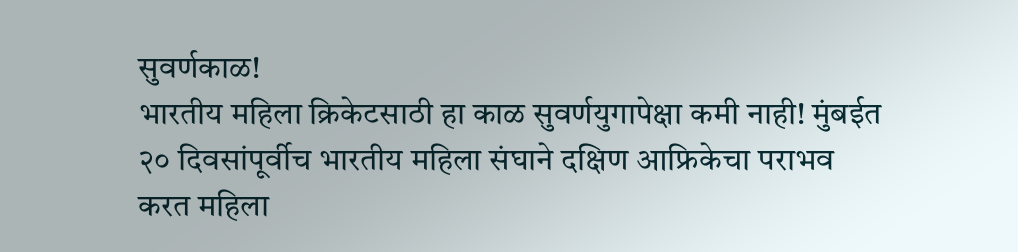सुवर्णकाळ!
भारतीय महिला क्रिकेटसाठी हा काळ सुवर्णयुगापेक्षा कमी नाही! मुंबईत २० दिवसांपूर्वीच भारतीय महिला संघाने दक्षिण आफ्रिकेचा पराभव करत महिला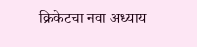क्रिकेटचा नवा अध्याय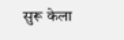सुरू केला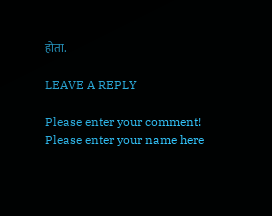होता.

LEAVE A REPLY

Please enter your comment!
Please enter your name here